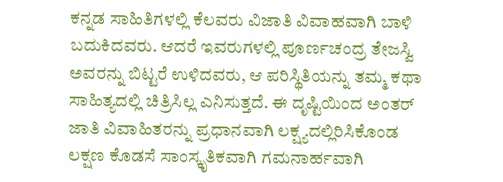ಕನ್ನಡ ಸಾಹಿತಿಗಳಲ್ಲಿ ಕೆಲವರು ವಿಜಾತಿ ವಿವಾಹವಾಗಿ ಬಾಳಿ ಬದುಕಿದವರು. ಆದರೆ ಇವರುಗಳಲ್ಲಿ ಪೂರ್ಣಚಂದ್ರ ತೇಜಸ್ವಿ ಅವರನ್ನು ಬಿಟ್ಟರೆ ಉಳಿದವರು, ಆ ಪರಿಸ್ಥಿತಿಯನ್ನು ತಮ್ಮ ಕಥಾ ಸಾಹಿತ್ಯದಲ್ಲಿ ಚಿತ್ರಿಸಿಲ್ಲ ಎನಿಸುತ್ತದೆ. ಈ ದೃಷ್ಟಿಯಿಂದ ಅಂತರ್ ಜಾತಿ ವಿವಾಹಿತರನ್ನು ಪ್ರಧಾನವಾಗಿ ಲಕ್ಷ್ಯದಲ್ಲಿರಿಸಿಕೊಂಡ ಲಕ್ಷಣ ಕೊಡಸೆ ಸಾಂಸ್ಕೃತಿಕವಾಗಿ ಗಮನಾರ್ಹವಾಗಿ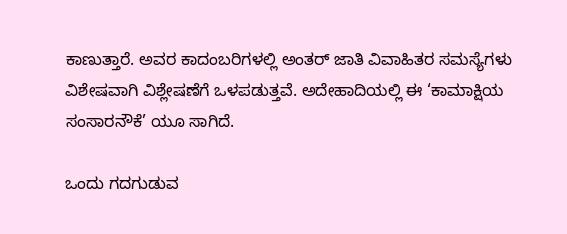ಕಾಣುತ್ತಾರೆ. ಅವರ ಕಾದಂಬರಿಗಳಲ್ಲಿ ಅಂತರ್ ಜಾತಿ ವಿವಾಹಿತರ ಸಮಸ್ಯೆಗಳು ವಿಶೇಷವಾಗಿ ವಿಶ್ಲೇಷಣೆಗೆ ಒಳಪಡುತ್ತವೆ. ಅದೇಹಾದಿಯಲ್ಲಿ ಈ ‘ಕಾಮಾಕ್ಷಿಯ ಸಂಸಾರನೌಕೆ’ ಯೂ ಸಾಗಿದೆ.

ಒಂದು ಗದಗುಡುವ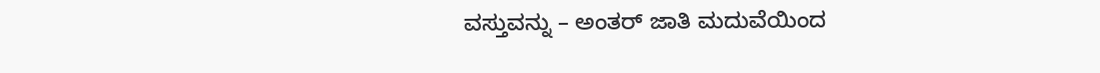ವಸ್ತುವನ್ನು – ಅಂತರ್ ಜಾತಿ ಮದುವೆಯಿಂದ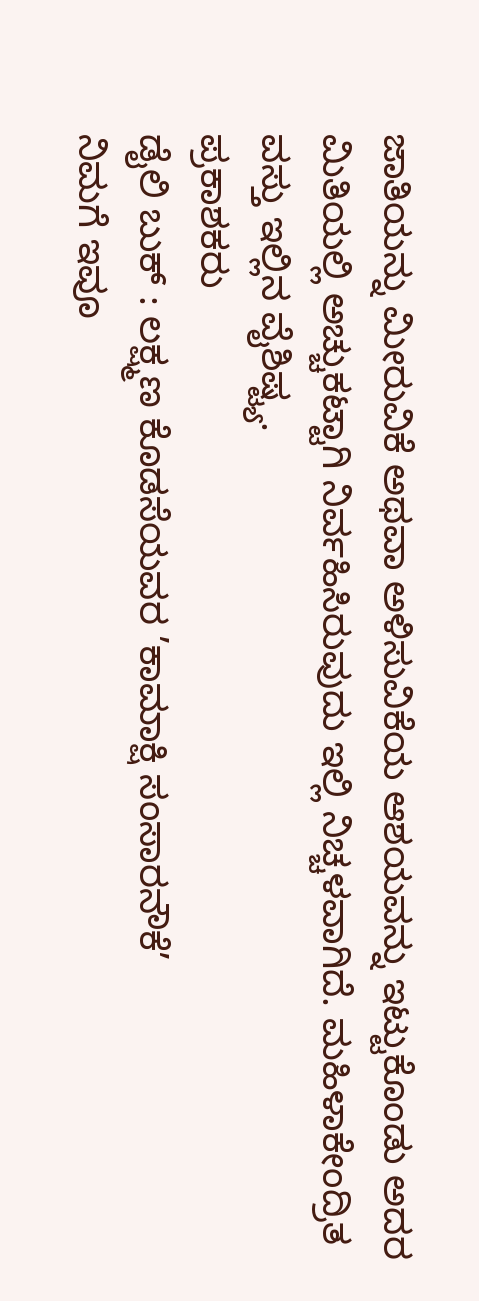ಜಾತಿಯನ್ನು ಮೀರುವಿಕೆ ಅಥವಾ ಅಳಿಸುವಿಕೆಯ ಆಶಯವನ್ನು ಇಟ್ಟುಕೊಂಡು ಅದರ ಮಿತಿಯಲ್ಲಿ ಅಚ್ಚುಕಟ್ಟಾಗಿ ನಿರ್ವಹಿಸಿರುವುದು ಇಲ್ಲಿ ನಿಚ್ಚಳವಾಗಿದೆ. ಮಹಿಳಾಕೇಂದ್ರಿತ ವಸ್ತು ಇಲ್ಲಿನ ವೈಶಿಷ್ಟ್ಯ.
ಪ್ರಕಾಶಕರು
ಡೈಲಿ ಬುಕ್ : ಲಕ್ಷ್ಮಣ ಕೊಡಸೆಯವರ ’ಕಾಮಾಕ್ಷಿ ಸಂಸಾರನೌಕೆ’
ನಿಮಗೆ ಇವೂ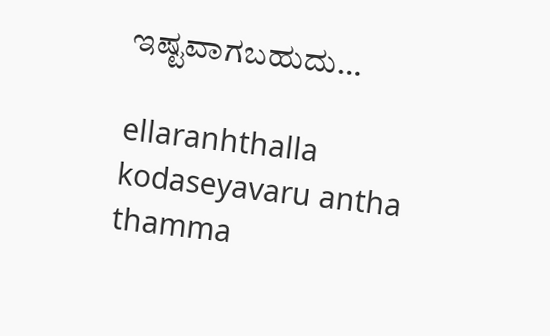ಇಷ್ಟವಾಗಬಹುದು…

ellaranhthalla kodaseyavaru antha thamma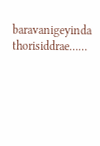baravanigeyinda thorisiddrae……